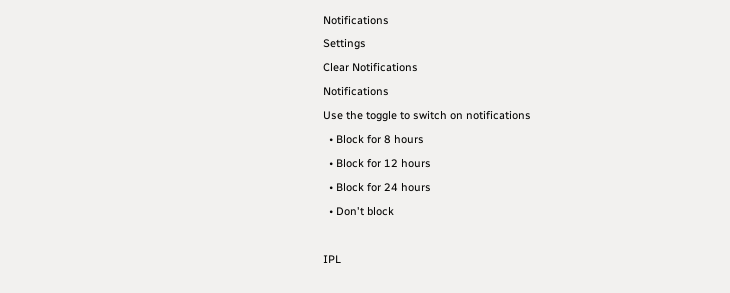Notifications
Settings
Clear Notifications
Notifications
Use the toggle to switch on notifications
  • Block for 8 hours
  • Block for 12 hours
  • Block for 24 hours
  • Don't block

IPL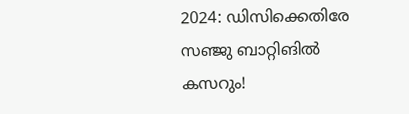2024: ഡിസിക്കെതിരേ സഞ്ജു ബാറ്റിങില്‍ കസറും!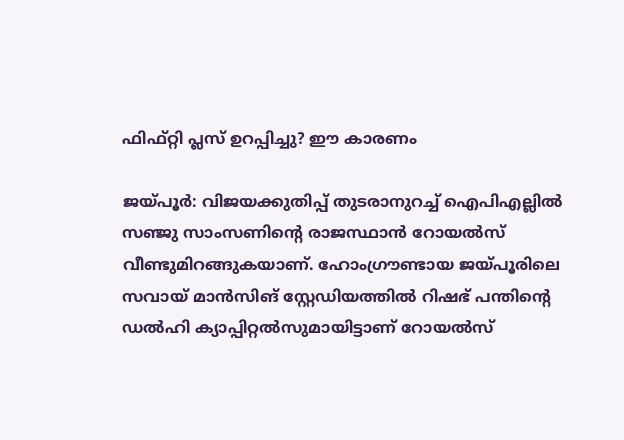ഫിഫ്റ്റി പ്ലസ് ഉറപ്പിച്ചു? ഈ കാരണം

ജയ്പൂര്‍: വിജയക്കുതിപ്പ് തുടരാനുറച്ച് ഐപിഎല്ലില്‍ സഞ്ജു സാംസണിന്റെ രാജസ്ഥാന്‍ റോയല്‍സ് വീണ്ടുമിറങ്ങുകയാണ്. ഹോംഗ്രൗണ്ടായ ജയ്പൂരിലെ സവായ് മാന്‍സിങ് സ്റ്റേഡിയത്തില്‍ റിഷഭ് പന്തിന്റെ ഡല്‍ഹി ക്യാപ്പിറ്റല്‍സുമായിട്ടാണ് റോയല്‍സ്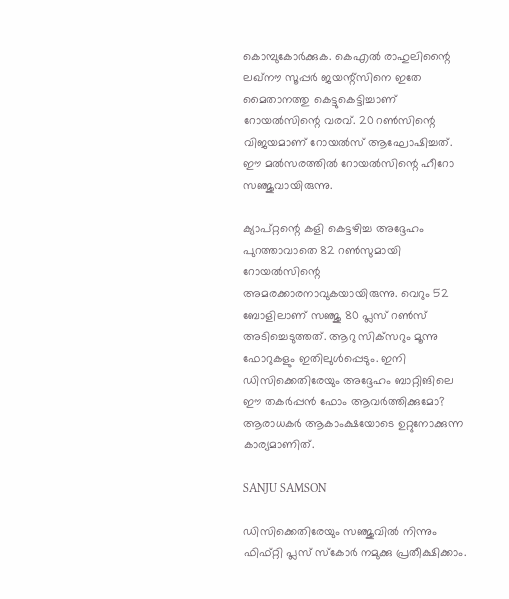കൊമ്പുകോര്‍ക്കുക. കെഎല്‍ രാഹുലിന്റൈ ലഖ്‌നൗ സൂപ്പര്‍ ജയന്റ്‌സിനെ ഇതേ മൈതാനത്തു കെട്ടുകെട്ടിച്ചാണ് റോയല്‍സിന്റെ വരവ്. 20 റണ്‍സിന്റെ വിജയമാണ് റോയല്‍സ് ആഘോഷിച്ചത്. ഈ മല്‍സരത്തില്‍ റോയല്‍സിന്റെ ഹീറോ സഞ്ജുവായിരുന്നു.

ക്യാപ്റ്റന്റെ കളി കെട്ടഴിച്ച അദ്ദേഹം പുറത്താവാതെ 82 റണ്‍സുമായി റോയല്‍സിന്റെ അമരക്കാരനാവുകയായിരുന്നു. വെറും 52 ബോളിലാണ് സഞ്ജു 80 പ്ലസ് റണ്‍സ് അടിച്ചെടുത്തത്. ആറു സിക്‌സറും മൂന്നു ഫോറുകളും ഇതിലുള്‍പ്പെടും. ഇനി ഡിസിക്കെതിരേയും അദ്ദേഹം ബാറ്റിങിലെ ഈ തകര്‍പ്പന്‍ ഫോം ആവര്‍ത്തിക്കുമോ? ആരാധകര്‍ ആകാംക്ഷയോടെ ഉറ്റുനോക്കുന്ന കാര്യമാണിത്.

SANJU SAMSON

ഡിസിക്കെതിരേയും സഞ്ജുവില്‍ നിന്നും ഫിഫ്റ്റി പ്ലസ് സ്‌കോര്‍ നമുക്കു പ്രതീക്ഷിക്കാം.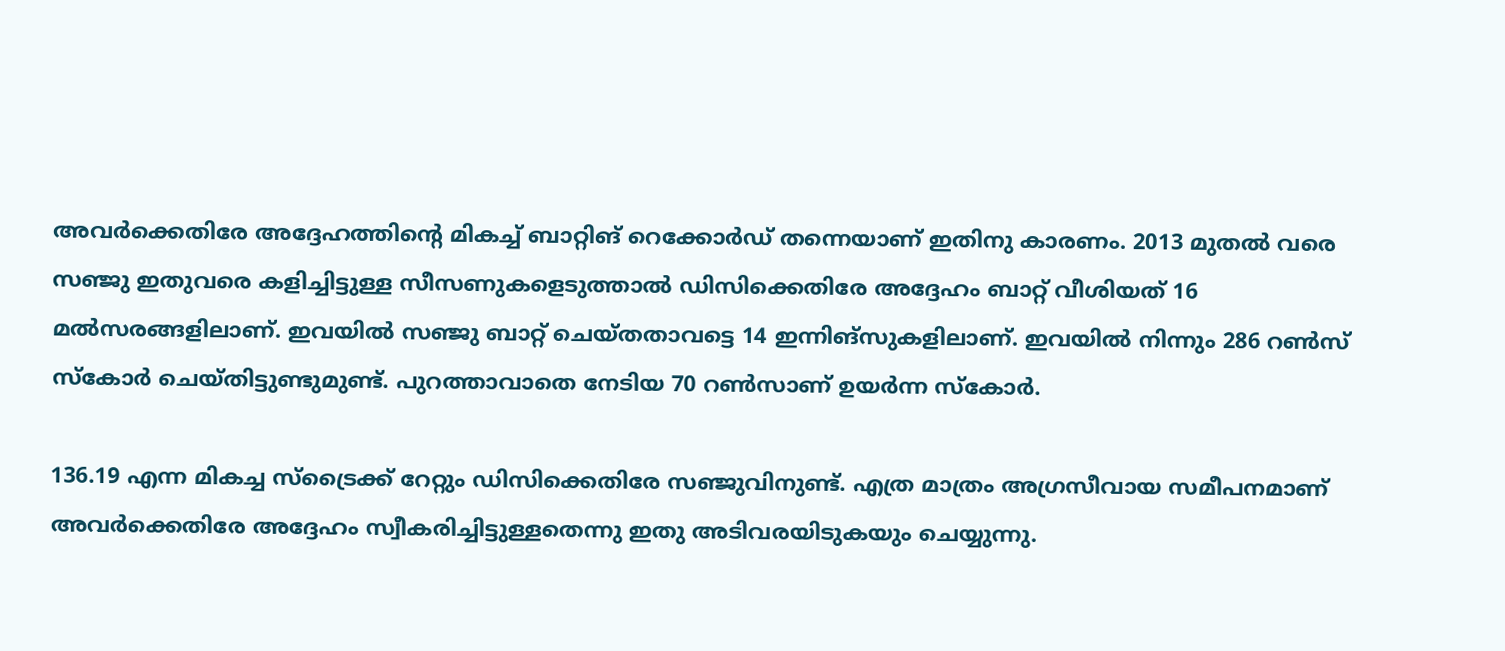അവര്‍ക്കെതിരേ അദ്ദേഹത്തിന്റെ മികച്ച് ബാറ്റിങ് റെക്കോര്‍ഡ് തന്നെയാണ് ഇതിനു കാരണം. 2013 മുതല്‍ വരെ സഞ്ജു ഇതുവരെ കളിച്ചിട്ടുള്ള സീസണുകളെടുത്താല്‍ ഡിസിക്കെതിരേ അദ്ദേഹം ബാറ്റ് വീശിയത് 16 മല്‍സരങ്ങളിലാണ്. ഇവയില്‍ സഞ്ജു ബാറ്റ് ചെയ്തതാവട്ടെ 14 ഇന്നിങ്‌സുകളിലാണ്. ഇവയില്‍ നിന്നും 286 റണ്‍സ് സ്‌കോര്‍ ചെയ്തിട്ടുണ്ടുമുണ്ട്. പുറത്താവാതെ നേടിയ 70 റണ്‍സാണ് ഉയര്‍ന്ന സ്‌കോര്‍.

136.19 എന്ന മികച്ച സ്‌ട്രൈക്ക് റേറ്റും ഡിസിക്കെതിരേ സഞ്ജുവിനുണ്ട്. എത്ര മാത്രം അഗ്രസീവായ സമീപനമാണ് അവര്‍ക്കെതിരേ അദ്ദേഹം സ്വീകരിച്ചിട്ടുള്ളതെന്നു ഇതു അടിവരയിടുകയും ചെയ്യുന്നു.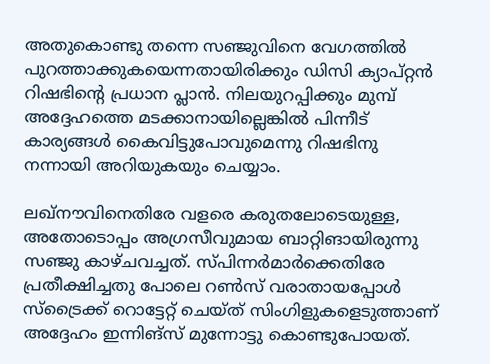അതുകൊണ്ടു തന്നെ സഞ്ജുവിനെ വേഗത്തില്‍ പുറത്താക്കുകയെന്നതായിരിക്കും ഡിസി ക്യാപ്റ്റന്‍ റിഷഭിന്റെ പ്രധാന പ്ലാന്‍. നിലയുറപ്പിക്കും മുമ്പ് അദ്ദേഹത്തെ മടക്കാനായില്ലെങ്കില്‍ പിന്നീട് കാര്യങ്ങള്‍ കൈവിട്ടുപോവുമെന്നു റിഷഭിനു നന്നായി അറിയുകയും ചെയ്യാം.

ലഖ്‌നൗവിനെതിരേ വളരെ കരുതലോടെയുള്ള, അതോടൊപ്പം അഗ്രസീവുമായ ബാറ്റിങായിരുന്നു സഞ്ജു കാഴ്ചവച്ചത്. സ്പിന്നര്‍മാര്‍ക്കെതിരേ പ്രതീക്ഷിച്ചതു പോലെ റണ്‍സ് വരാതായപ്പോള്‍ സ്‌ട്രൈക്ക് റൊട്ടേറ്റ് ചെയ്ത് സിംഗിളുകളെടുത്താണ് അദ്ദേഹം ഇന്നിങ്‌സ് മുന്നോട്ടു കൊണ്ടുപോയത്.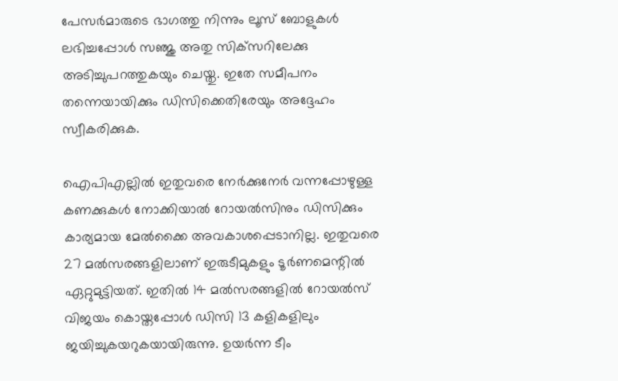പേസര്‍മാരുടെ ഭാഗത്തു നിന്നും ലൂസ് ബോളുകള്‍ ലഭിച്ചപ്പോള്‍ സഞ്ജു അതു സിക്‌സറിലേക്കു അടിച്ചുപറത്തുകയും ചെയ്തു. ഇതേ സമീപനം തന്നെയായിക്കും ഡിസിക്കെതിരേയും അദ്ദേഹം സ്വീകരിക്കുക.

ഐപിഎല്ലില്‍ ഇതുവരെ നേര്‍ക്കുനേര്‍ വന്നപ്പോഴുള്ള കണക്കുകള്‍ നോക്കിയാല്‍ റോയല്‍സിനും ഡിസിക്കും കാര്യമായ മേല്‍ക്കൈ അവകാശപ്പെടാനില്ല. ഇതുവരെ 27 മല്‍സരങ്ങളിലാണ് ഇരുടീമുകളും ടൂര്‍ണമെന്റില്‍ ഏറ്റുമുട്ടിയത്. ഇതില്‍ 14 മല്‍സരങ്ങളില്‍ റോയല്‍സ് വിജയം കൊയ്തപ്പോള്‍ ഡിസി 13 കളികളിലും ജയിച്ചുകയറുകയായിരുന്നു. ഉയര്‍ന്ന ടീം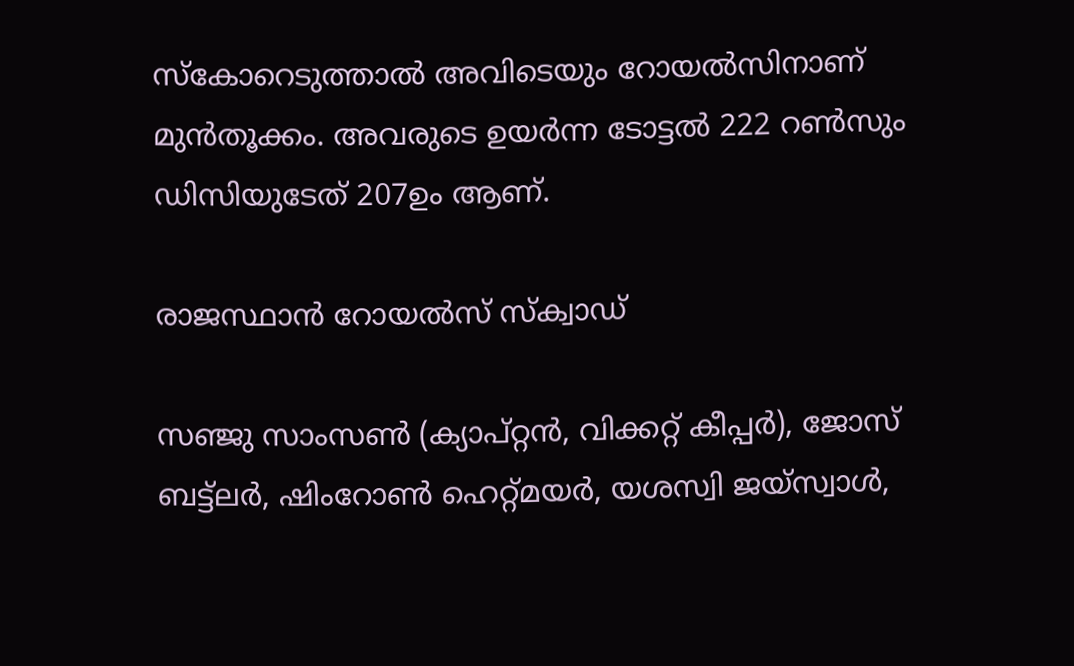സ്‌കോറെടുത്താല്‍ അവിടെയും റോയല്‍സിനാണ് മുന്‍തൂക്കം. അവരുടെ ഉയര്‍ന്ന ടോട്ടല്‍ 222 റണ്‍സും ഡിസിയുടേത് 207ഉം ആണ്.

രാജസ്ഥാന്‍ റോയല്‍സ് സ്‌ക്വാഡ്

സഞ്ജു സാംസണ്‍ (ക്യാപ്റ്റന്‍, വിക്കറ്റ് കീപ്പര്‍), ജോസ് ബട്ട്‌ലര്‍, ഷിംറോണ്‍ ഹെറ്റ്മയര്‍, യശസ്വി ജയ്‌സ്വാള്‍,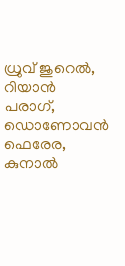ധ്രുവ് ജുറെല്‍, റിയാന്‍ പരാഗ്, ഡൊണോവന്‍ ഫെരേര, കുനാല്‍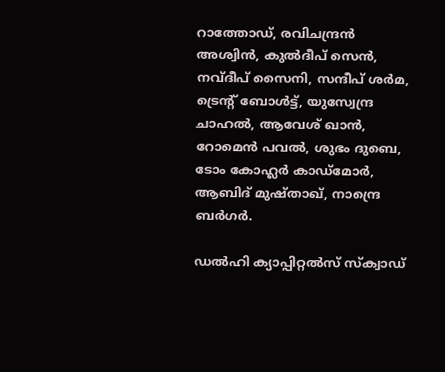റാത്തോഡ്, രവിചന്ദ്രന്‍ അശ്വിന്‍, കുല്‍ദീപ് സെന്‍, നവ്ദീപ് സൈനി, സന്ദീപ് ശര്‍മ, ട്രെന്റ് ബോള്‍ട്ട്, യുസ്വേന്ദ്ര ചാഹല്‍, ആവേശ് ഖാന്‍, റോമെന്‍ പവല്‍, ശുഭം ദുബെ, ടോം കോഹ്ലര്‍ കാഡ്‌മോര്‍, ആബിദ് മുഷ്താഖ്, നാന്ദ്രെ ബര്‍ഗര്‍.

ഡല്‍ഹി ക്യാപ്പിറ്റല്‍സ് സ്‌ക്വാഡ്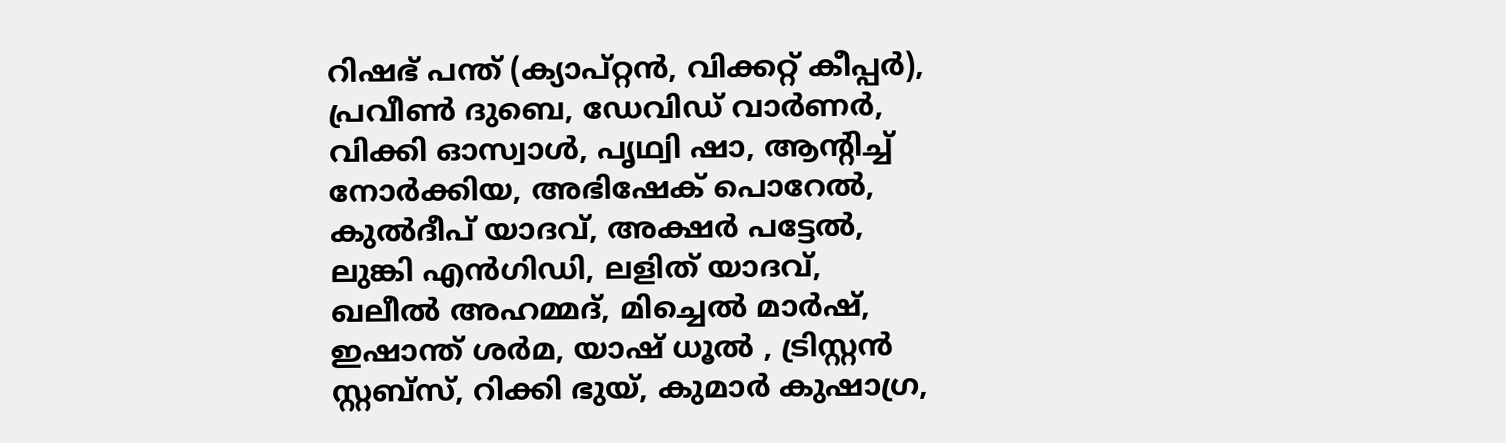റിഷഭ് പന്ത് (ക്യാപ്റ്റന്‍, വിക്കറ്റ് കീപ്പര്‍), പ്രവീണ്‍ ദുബെ, ഡേവിഡ് വാര്‍ണര്‍, വിക്കി ഓസ്വാള്‍, പൃഥ്വി ഷാ, ആന്റിച്ച് നോര്‍ക്കിയ, അഭിഷേക് പൊറേല്‍, കുല്‍ദീപ് യാദവ്, അക്ഷര്‍ പട്ടേല്‍, ലുങ്കി എന്‍ഗിഡി, ലളിത് യാദവ്, ഖലീല്‍ അഹമ്മദ്, മിച്ചെല്‍ മാര്‍ഷ്, ഇഷാന്ത് ശര്‍മ, യാഷ് ധൂല്‍ , ട്രിസ്റ്റന്‍ സ്റ്റബ്സ്, റിക്കി ഭുയ്, കുമാര്‍ കുഷാഗ്ര,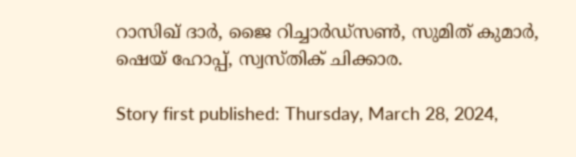റാസിഖ് ദാര്‍, ജൈ റിച്ചാര്‍ഡ്സണ്‍, സുമിത് കുമാര്‍, ഷെയ് ഹോപ്പ്, സ്വസ്തിക് ചിക്കാര.

Story first published: Thursday, March 28, 2024,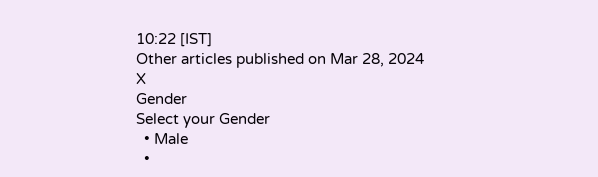10:22 [IST]
Other articles published on Mar 28, 2024
X
Gender
Select your Gender
  • Male
  •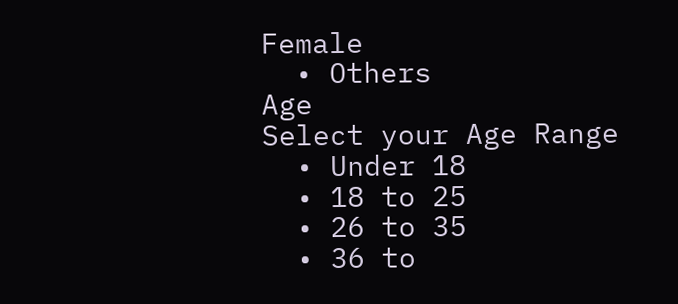Female
  • Others
Age
Select your Age Range
  • Under 18
  • 18 to 25
  • 26 to 35
  • 36 to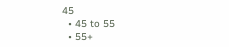45
  • 45 to 55
  • 55+